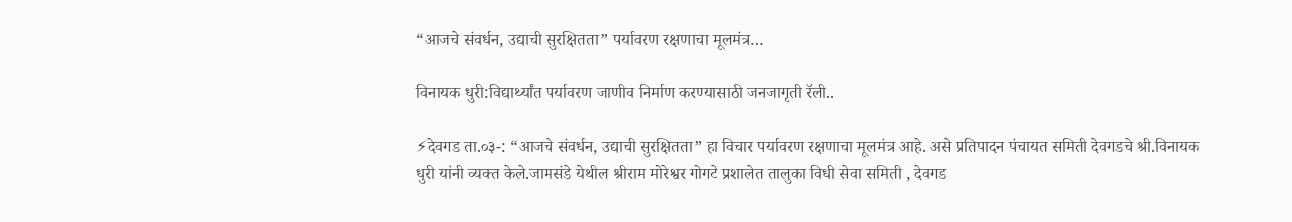“आजचे संवर्धन, उद्याची सुरक्षितता” पर्यावरण रक्षणाचा मूलमंत्र…

विनायक धुरी:विद्यार्थ्यांत पर्यावरण जाणीव निर्माण करण्यासाठी जनजागृती रॅली..

⚡देवगड ता.०३-: “आजचे संवर्धन, उद्याची सुरक्षितता” हा विचार पर्यावरण रक्षणाचा मूलमंत्र आहे. असे प्रतिपादन पंचायत समिती देवगडचे श्री.विनायक धुरी यांनी व्यक्त केले.जामसंडे येथील श्रीराम मोरेश्वर गोगटे प्रशालेत तालुका विधी सेवा समिती , देवगड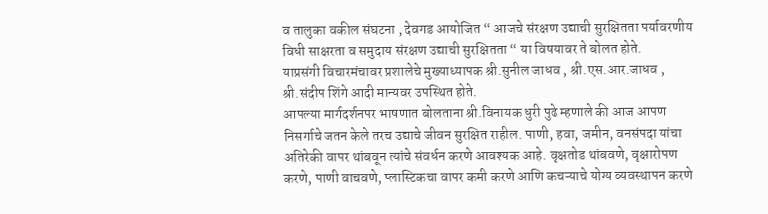व तालुका वकील संघटना , देवगड आयोजित “ आजचे संरक्षण उद्याची सुरक्षितता पर्यावरणीय विधी साक्षरता व समुदाय संरक्षण उद्याची सुरक्षितता “ या विषयावर ते बोलत होते.
याप्रसंगी विचारमंचावर प्रशालेचे मुख्याध्यापक श्री.सुनील जाधव , श्री.एस.आर.जाधव , श्री.संदीप शिंगे आदी मान्यवर उपस्थित होते.
आपल्या मार्गदर्शनपर भाषणात बोलताना श्री.विनायक धुरी पुढे म्हणाले की आज आपण निसर्गाचे जतन केले तरच उद्याचे जीवन सुरक्षित राहील. पाणी, हवा, जमीन, वनसंपदा यांचा अतिरेकी वापर थांबवून त्यांचे संवर्धन करणे आवश्यक आहे. वृक्षतोड थांबवणे, वृक्षारोपण करणे, पाणी वाचवणे, प्लास्टिकचा वापर कमी करणे आणि कचऱ्याचे योग्य व्यवस्थापन करणे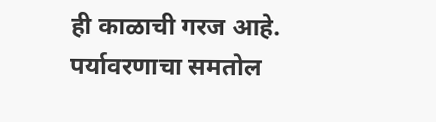ही काळाची गरज आहे.
पर्यावरणाचा समतोल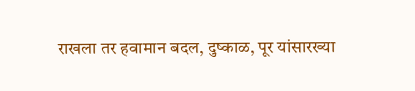राखला तर हवामान बदल, दुष्काळ, पूर यांसारख्या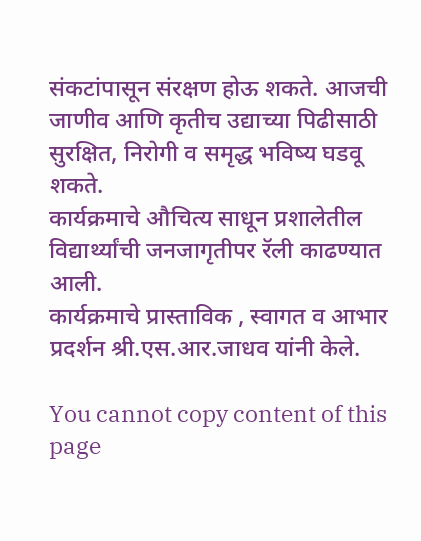संकटांपासून संरक्षण होऊ शकते. आजची जाणीव आणि कृतीच उद्याच्या पिढीसाठी सुरक्षित, निरोगी व समृद्ध भविष्य घडवू शकते.
कार्यक्रमाचे औचित्य साधून प्रशालेतील विद्यार्थ्यांची जनजागृतीपर रॅली काढण्यात आली.
कार्यक्रमाचे प्रास्ताविक , स्वागत व आभार प्रदर्शन श्री.एस.आर.जाधव यांनी केले.

You cannot copy content of this page